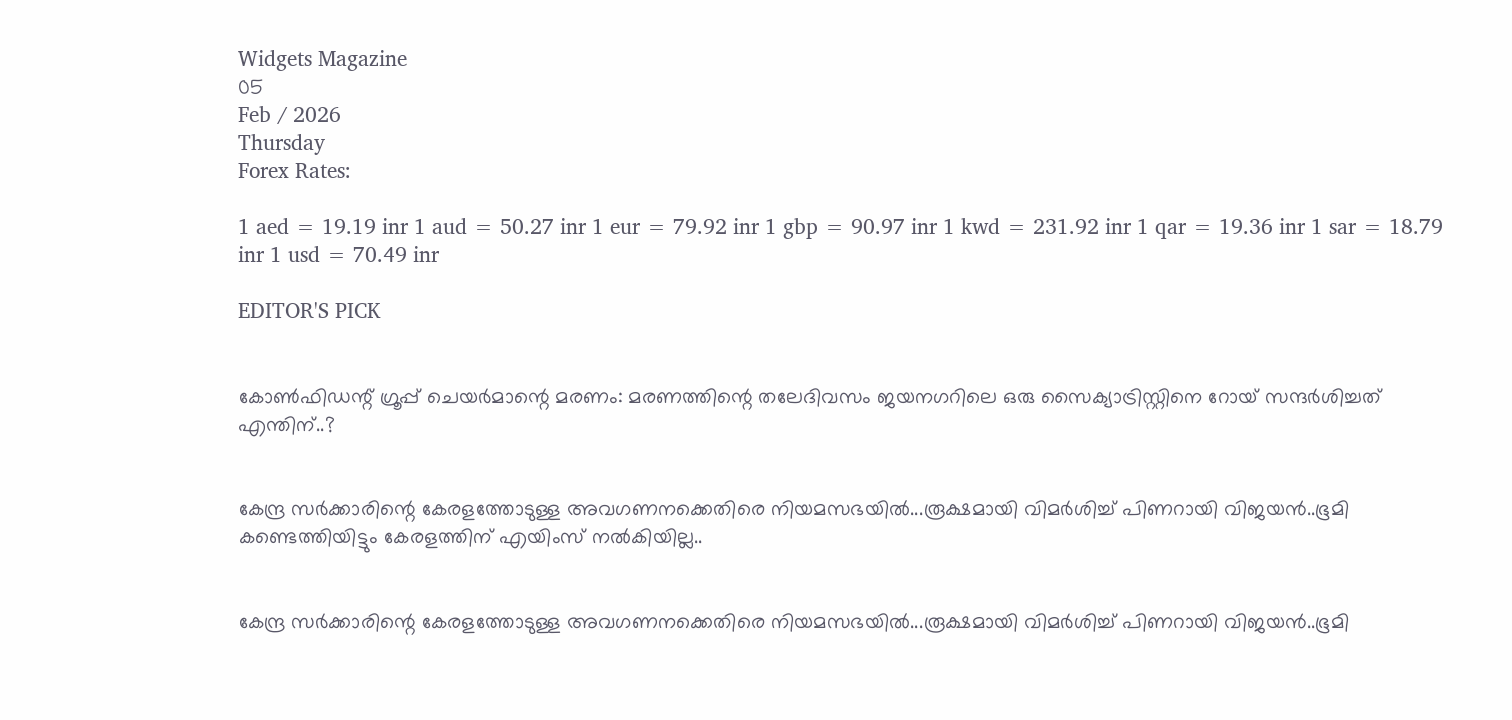Widgets Magazine
05
Feb / 2026
Thursday
Forex Rates:

1 aed = 19.19 inr 1 aud = 50.27 inr 1 eur = 79.92 inr 1 gbp = 90.97 inr 1 kwd = 231.92 inr 1 qar = 19.36 inr 1 sar = 18.79 inr 1 usd = 70.49 inr

EDITOR'S PICK


കോൺഫിഡന്റ് ഗ്രൂപ്പ് ചെയർമാന്റെ മരണം: മരണത്തിന്റെ തലേദിവസം ജയനഗറിലെ ഒരു സൈക്യാട്രിസ്റ്റിനെ റോയ് സന്ദർശിച്ചത് എന്തിന്..?


കേന്ദ്ര സർക്കാരിന്റെ കേരളത്തോടുള്ള അവഗണനക്കെതിരെ നിയമസഭയിൽ...രൂക്ഷമായി വിമർശിച്ച് പിണറായി വിജയൻ..ഭൂമി കണ്ടെത്തിയിട്ടും കേരളത്തിന് എയിംസ് നൽകിയില്ല..


കേന്ദ്ര സർക്കാരിന്റെ കേരളത്തോടുള്ള അവഗണനക്കെതിരെ നിയമസഭയിൽ...രൂക്ഷമായി വിമർശിച്ച് പിണറായി വിജയൻ..ഭൂമി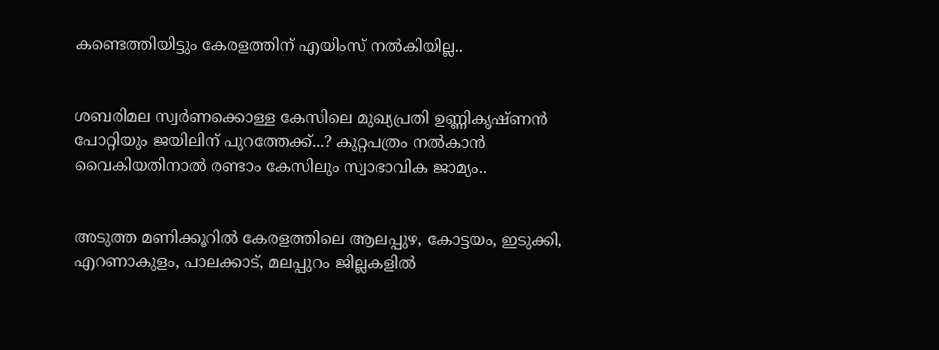കണ്ടെത്തിയിട്ടും കേരളത്തിന് എയിംസ് നൽകിയില്ല..


ശബരിമല സ്വർണക്കൊള്ള കേസിലെ മുഖ്യപ്രതി ഉണ്ണികൃഷ്ണൻ പോറ്റിയും ജയിലിന് പുറത്തേക്ക്...? കുറ്റപത്രം നൽകാൻ വൈകിയതിനാൽ രണ്ടാം കേസിലും സ്വാഭാവിക ജാമ്യം..


അടുത്ത മണിക്കൂറിൽ കേരളത്തിലെ ആലപ്പുഴ, കോട്ടയം, ഇടുക്കി, എറണാകുളം, പാലക്കാട്, മലപ്പുറം ജില്ലകളിൽ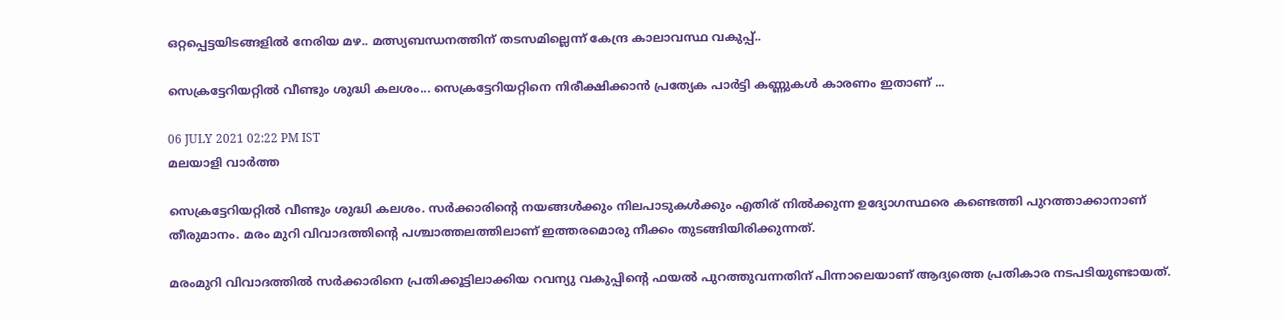ഒറ്റപ്പെട്ടയിടങ്ങളിൽ നേരിയ മഴ.. മത്സ്യബന്ധനത്തിന് തടസമില്ലെന്ന് കേന്ദ്ര കാലാവസ്ഥ വകുപ്പ്..

സെക്രട്ടേറിയറ്റില്‍ വീണ്ടും ശുദ്ധി കലശം... സെക്രട്ടേറിയറ്റിനെ നിരീക്ഷിക്കാന്‍ പ്രത്യേക പാര്‍ട്ടി കണ്ണുകള്‍ കാരണം ഇതാണ് ...

06 JULY 2021 02:22 PM IST
മലയാളി വാര്‍ത്ത

സെക്രട്ടേറിയറ്റില്‍ വീണ്ടും ശുദ്ധി കലശം. സര്‍ക്കാരിന്റെ നയങ്ങള്‍ക്കും നിലപാടുകള്‍ക്കും എതിര് നില്‍ക്കുന്ന ഉദ്യോഗസ്ഥരെ കണ്ടെത്തി പുറത്താക്കാനാണ് തീരുമാനം. മരം മുറി വിവാദത്തിന്റെ പശ്ചാത്തലത്തിലാണ് ഇത്തരമൊരു നീക്കം തുടങ്ങിയിരിക്കുന്നത്.

മരംമുറി വിവാദത്തില്‍ സര്‍ക്കാരിനെ പ്രതിക്കൂട്ടിലാക്കിയ റവന്യു വകുപ്പിന്റെ ഫയല്‍ പുറത്തുവന്നതിന് പിന്നാലെയാണ് ആദ്യത്തെ പ്രതികാര നടപടിയുണ്ടായത്.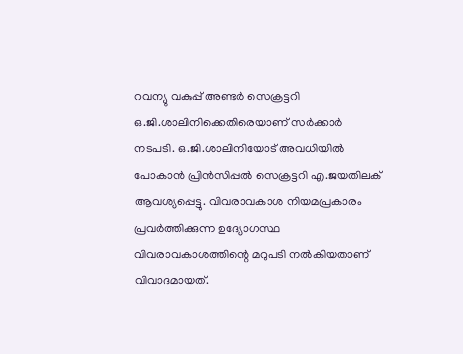റവന്യു വകുപ്പ് അണ്ടര്‍ സെക്രട്ടറി ഒ.ജി.ശാലിനിക്കെതിരെയാണ് സര്‍ക്കാര്‍ നടപടി. ഒ.ജി.ശാലിനിയോട് അവധിയില്‍ പോകാന്‍ പ്രിന്‍സിപ്പല്‍ സെക്രട്ടറി എ.ജയതിലക് ആവശ്യപ്പെട്ടു. വിവരാവകാശ നിയമപ്രകാരം പ്രവര്‍ത്തിക്കുന്ന ഉദ്യോഗസ്ഥ വിവരാവകാശത്തിന്റെ മറുപടി നല്‍കിയതാണ് വിവാദമായത്.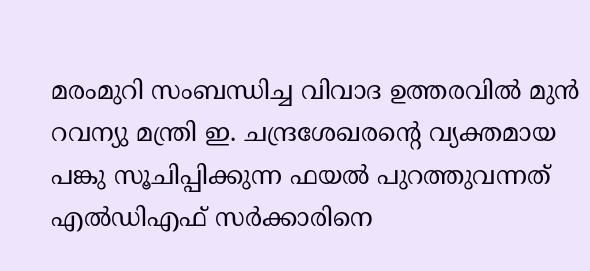മരംമുറി സംബന്ധിച്ച വിവാദ ഉത്തരവില്‍ മുന്‍ റവന്യു മന്ത്രി ഇ. ചന്ദ്രശേഖരന്റെ വ്യക്തമായ പങ്കു സൂചിപ്പിക്കുന്ന ഫയല്‍ പുറത്തുവന്നത് എല്‍ഡിഎഫ് സര്‍ക്കാരിനെ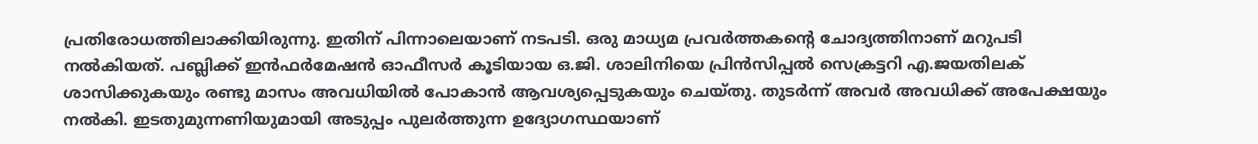പ്രതിരോധത്തിലാക്കിയിരുന്നു. ഇതിന് പിന്നാലെയാണ് നടപടി. ഒരു മാധ്യമ പ്രവര്‍ത്തകന്റെ ചോദ്യത്തിനാണ് മറുപടി നല്‍കിയത്. പബ്ലിക്ക് ഇന്‍ഫര്‍മേഷന്‍ ഓഫീസര്‍ കൂടിയായ ഒ.ജി. ശാലിനിയെ പ്രിന്‍സിപ്പല്‍ സെക്രട്ടറി എ.ജയതിലക് ശാസിക്കുകയും രണ്ടു മാസം അവധിയില്‍ പോകാന്‍ ആവശ്യപ്പെടുകയും ചെയ്തു. തുടര്‍ന്ന് അവര്‍ അവധിക്ക് അപേക്ഷയും നല്‍കി. ഇടതുമുന്നണിയുമായി അടുപ്പം പുലര്‍ത്തുന്ന ഉദ്യോഗസ്ഥയാണ്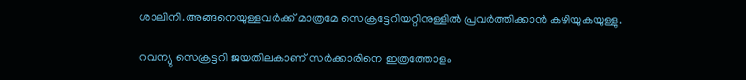ശാലിനി.അങ്ങനെയുള്ളവര്‍ക്ക് മാത്രമേ സെക്രട്ടേറിയറ്റിനുള്ളില്‍ പ്രവര്‍ത്തിക്കാന്‍ കഴിയുകയുള്ളു.

റവന്യു സെക്രട്ടറി ജയതിലകാണ് സര്‍ക്കാരിനെ ഇത്രത്തോളം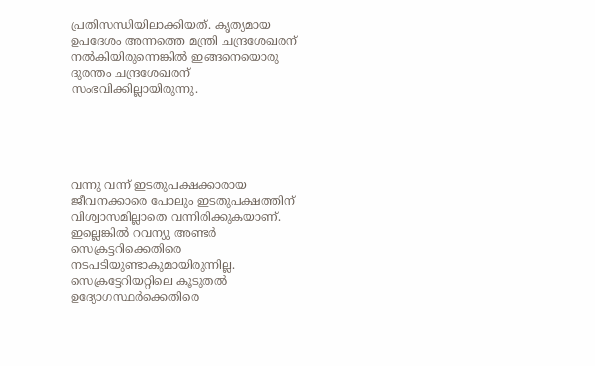പ്രതിസന്ധിയിലാക്കിയത്. കൃത്യമായ ഉപദേശം അന്നത്തെ മന്ത്രി ചന്ദ്രശേഖരന് നല്‍കിയിരുന്നെങ്കില്‍ ഇങ്ങനെയൊരു ദുരന്തം ചന്ദ്രശേഖരന് സംഭവിക്കില്ലായിരുന്നു.





വന്നു വന്ന് ഇടതുപക്ഷക്കാരായ ജീവനക്കാരെ പോലും ഇടതുപക്ഷത്തിന് വിശ്വാസമില്ലാതെ വന്നിരിക്കുകയാണ്. ഇല്ലെങ്കില്‍ റവന്യു അണ്ടര്‍ സെക്രട്ടറിക്കെതിരെ നടപടിയുണ്ടാകുമായിരുന്നില്ല. സെക്രട്ടേറിയറ്റിലെ കൂടുതല്‍ ഉദ്യോഗസ്ഥര്‍ക്കെതിരെ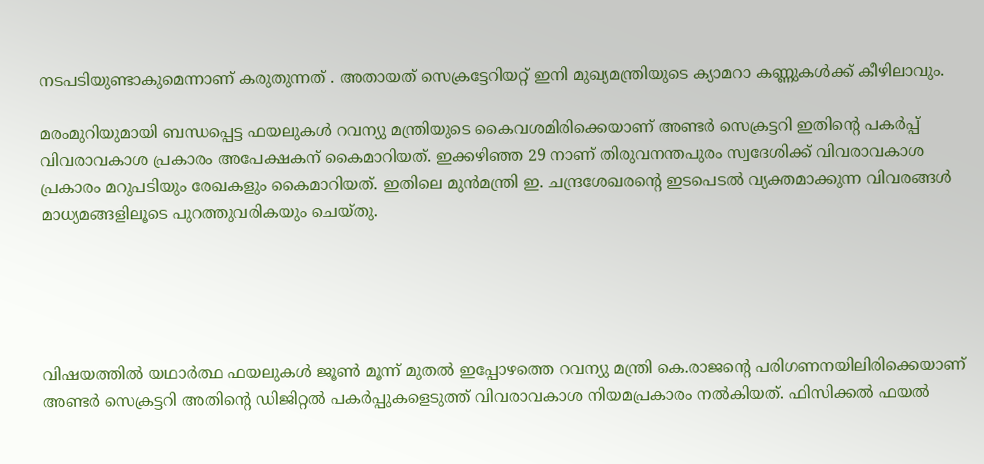നടപടിയുണ്ടാകുമെന്നാണ് കരുതുന്നത് . അതായത് സെക്രട്ടേറിയറ്റ് ഇനി മുഖ്യമന്ത്രിയുടെ ക്യാമറാ കണ്ണുകള്‍ക്ക് കീഴിലാവും.

മരംമുറിയുമായി ബന്ധപ്പെട്ട ഫയലുകള്‍ റവന്യു മന്ത്രിയുടെ കൈവശമിരിക്കെയാണ് അണ്ടര്‍ സെക്രട്ടറി ഇതിന്റെ പകര്‍പ്പ് വിവരാവകാശ പ്രകാരം അപേക്ഷകന് കൈമാറിയത്. ഇക്കഴിഞ്ഞ 29 നാണ് തിരുവനന്തപുരം സ്വദേശിക്ക് വിവരാവകാശ പ്രകാരം മറുപടിയും രേഖകളും കൈമാറിയത്. ഇതിലെ മുന്‍മന്ത്രി ഇ. ചന്ദ്രശേഖരന്റെ ഇടപെടല്‍ വ്യക്തമാക്കുന്ന വിവരങ്ങള്‍ മാധ്യമങ്ങളിലൂടെ പുറത്തുവരികയും ചെയ്തു.





വിഷയത്തില്‍ യഥാര്‍ത്ഥ ഫയലുകള്‍ ജൂണ്‍ മൂന്ന് മുതല്‍ ഇപ്പോഴത്തെ റവന്യു മന്ത്രി കെ.രാജന്റെ പരിഗണനയിലിരിക്കെയാണ് അണ്ടര്‍ സെക്രട്ടറി അതിന്റെ ഡിജിറ്റല്‍ പകര്‍പ്പുകളെടുത്ത് വിവരാവകാശ നിയമപ്രകാരം നല്‍കിയത്. ഫിസിക്കല്‍ ഫയല്‍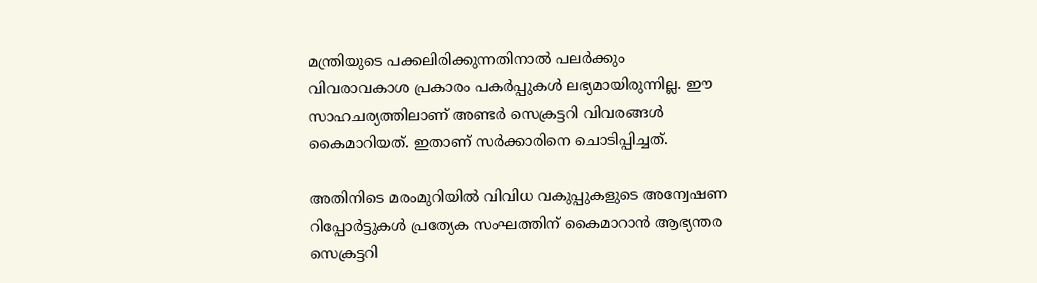മന്ത്രിയുടെ പക്കലിരിക്കുന്നതിനാല്‍ പലര്‍ക്കും വിവരാവകാശ പ്രകാരം പകര്‍പ്പുകള്‍ ലഭ്യമായിരുന്നില്ല. ഈ സാഹചര്യത്തിലാണ് അണ്ടര്‍ സെക്രട്ടറി വിവരങ്ങള്‍ കൈമാറിയത്. ഇതാണ് സര്‍ക്കാരിനെ ചൊടിപ്പിച്ചത്.

അതിനിടെ മരംമുറിയില്‍ വിവിധ വകുപ്പുകളുടെ അന്വേഷണ റിപ്പോര്‍ട്ടുകള്‍ പ്രത്യേക സംഘത്തിന് കൈമാറാന്‍ ആഭ്യന്തര സെക്രട്ടറി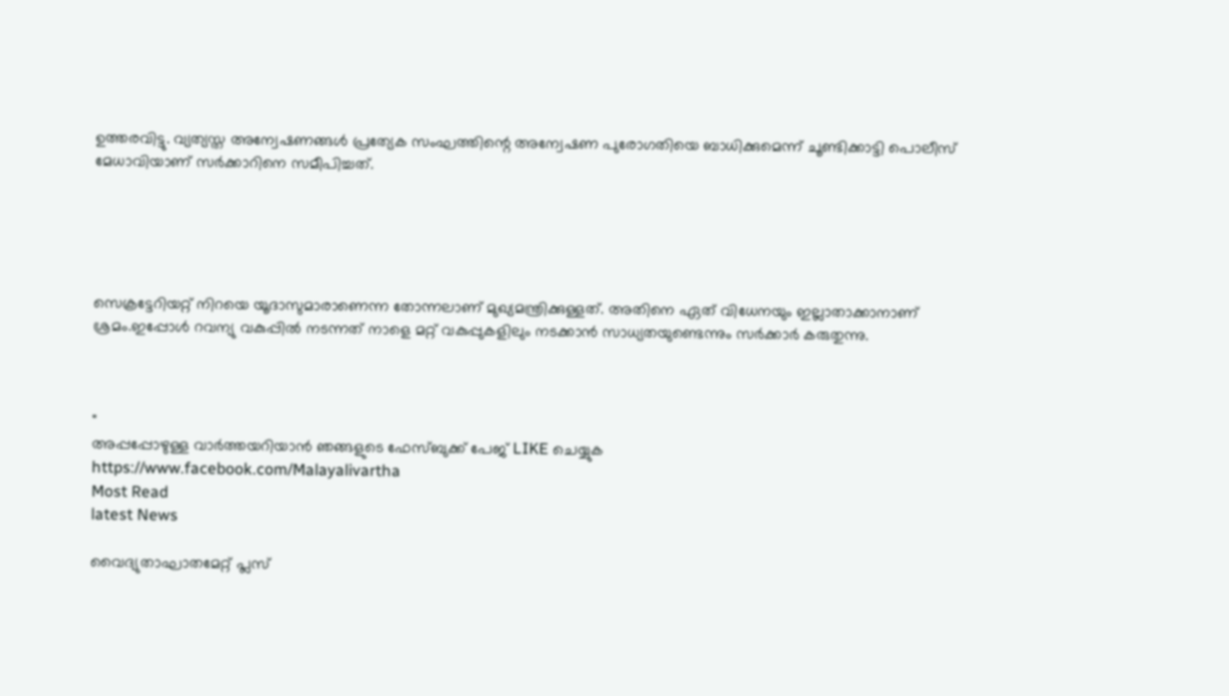ഉത്തരവിട്ടു. വ്യത്യസ്ത അന്വേഷണങ്ങള്‍ പ്രത്യേക സംഘത്തിന്റെ അന്വേഷണ പുരോഗതിയെ ബാധിക്കുമെന്ന് ചൂണ്ടിക്കാട്ടി പൊലീസ് മേധാവിയാണ് സര്‍ക്കാറിനെ സമീപിച്ചത്.





സെക്രട്ടേറിയറ്റ് നിറയെ യൂദാസുമാരാണെന്ന തോന്നലാണ് മുഖ്യമന്ത്രിക്കുള്ളത്. അതിനെ ഏത് വിധേനയും ഇല്ലാതാക്കാനാണ് ശ്രമം.ഇപ്പോള്‍ റവന്യു വകുപ്പില്‍ നടന്നത് നാളെ മറ്റ് വകുപ്പുകളിലും നടക്കാന്‍ സാധ്യതയുണ്ടെന്നും സര്‍ക്കാര്‍ കരുതുന്നു.



"
അപ്പപ്പോഴുള്ള വാര്‍ത്തയറിയാന്‍ ഞങ്ങളുടെ ഫേസ്‌ബുക്ക്‌ പേജ് LIKE ചെയ്യുക
https://www.facebook.com/Malayalivartha
Most Read
latest News

വൈദ്യുതാഘാതമേറ്റ് പ്ലസ്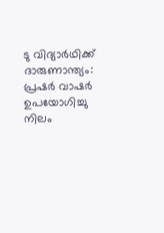ടു വിദ്യാര്‍ഥിക്ക് ദാരുണാന്ത്യം: പ്രഷര്‍ വാഷര്‍ ഉപയോഗിച്ചു നിലം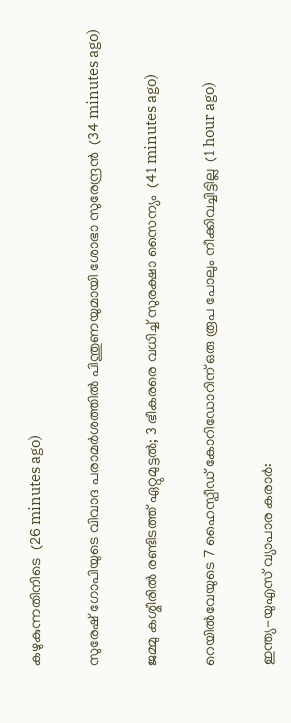കഴുകുന്നതിനിടെ  (26 minutes ago)

സുരേഷ് ഗോപിയുടെ വിവാദ പരാമര്‍ശത്തില്‍ പിന്തുണയുമായി ശോഭാ സുരേന്ദ്രന്‍  (34 minutes ago)

ജമ്മു കശ്മീരില്‍ രണ്ടിടത്ത് ഏറ്റുമുട്ടല്‍; 3 ഭീകരരെ വധിച്ച് സുരക്ഷാ സൈന്യം  (41 minutes ago)

റെയില്‍വേയുടെ 7 ഹൈസ്പീഡ് കോറിഡോറിന് ഒരു രൂപ പോലും നീക്കിവച്ചിട്ടില്ല  (1 hour ago)

ഇന്ത്യ-യുഎസ് വ്യാപാര കരാര്‍: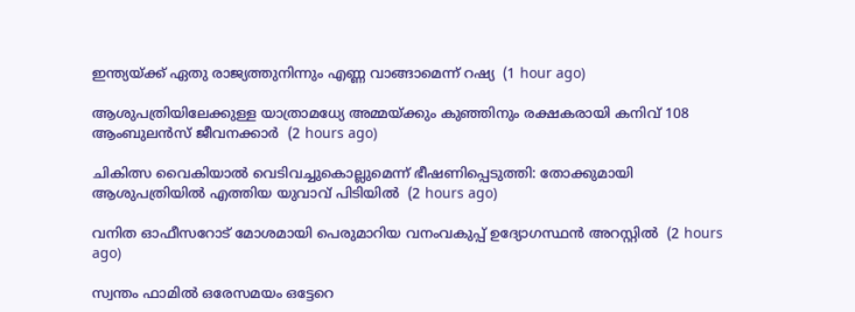ഇന്ത്യയ്ക്ക് ഏതു രാജ്യത്തുനിന്നും എണ്ണ വാങ്ങാമെന്ന് റഷ്യ  (1 hour ago)

ആശുപത്രിയിലേക്കുള്ള യാത്രാമധ്യേ അമ്മയ്ക്കും കുഞ്ഞിനും രക്ഷകരായി കനിവ് 108 ആംബുലന്‍സ് ജീവനക്കാര്‍  (2 hours ago)

ചികിത്സ വൈകിയാല്‍ വെടിവച്ചുകൊല്ലുമെന്ന് ഭീഷണിപ്പെടുത്തി: തോക്കുമായി ആശുപത്രിയില്‍ എത്തിയ യുവാവ് പിടിയില്‍  (2 hours ago)

വനിത ഓഫീസറോട് മോശമായി പെരുമാറിയ വനംവകുപ്പ് ഉദ്യോഗസ്ഥന്‍ അറസ്റ്റില്‍  (2 hours ago)

സ്വന്തം ഫാമിൽ ഒരേസമയം ഒട്ടേറെ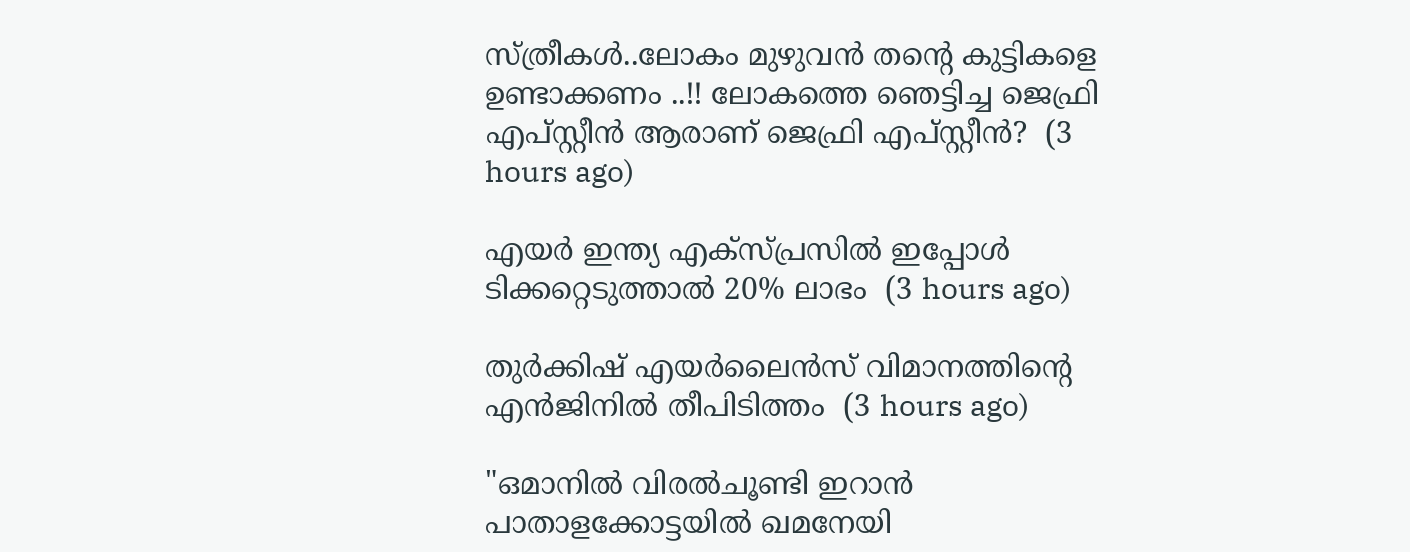സ്ത്രീകൾ..ലോകം മുഴുവൻ തന്റെ കുട്ടികളെ ഉണ്ടാക്കണം ..!! ലോകത്തെ ഞെട്ടിച്ച ജെഫ്രി എപ്‌സ്റ്റീൻ ആരാണ് ജെഫ്രി എപ്സ്റ്റീൻ?  (3 hours ago)

എയർ ഇന്ത്യ എക്സ്പ്രസിൽ ഇപ്പോൾ ടിക്കറ്റെടുത്താൽ 20% ലാഭം  (3 hours ago)

തുര്‍ക്കിഷ് എയര്‍ലൈന്‍സ് വിമാനത്തിന്റെ എന്‍ജിനില്‍ തീപിടിത്തം  (3 hours ago)

"ഒമാനില്‍ വിരല്‍ചൂണ്ടി ഇറാന്‍ പാതാളക്കോട്ടയില്‍ ഖമനേയി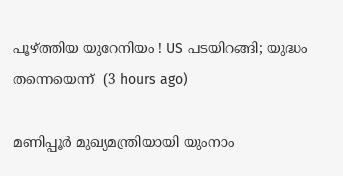പൂഴ്ത്തിയ യുറേനിയം ! US പടയിറങ്ങി; യുദ്ധം തന്നെയെന്ന്  (3 hours ago)

മണിപ്പൂര്‍ മുഖ്യമന്ത്രിയായി യുംനാം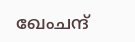ഖേംചന്ദ്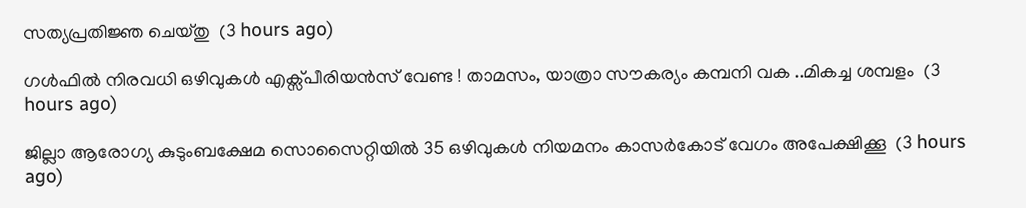സത്യപ്രതിജ്ഞ ചെയ്തു  (3 hours ago)

ഗള്‍ഫില്‍ നിരവധി ഒഴിവുകൾ എക്സ്പീരിയൻസ് വേണ്ട ! താമസം, യാത്രാ സൗകര്യം കമ്പനി വക ..മികച്ച ശമ്പളം  (3 hours ago)

ജില്ലാ ആരോഗ്യ കുടുംബക്ഷേമ സൊസൈറ്റിയില്‍ 35 ഒഴിവുകള്‍ നിയമനം കാസര്‍കോട് വേഗം അപേക്ഷിക്കൂ  (3 hours ago)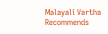Malayali Vartha Recommends